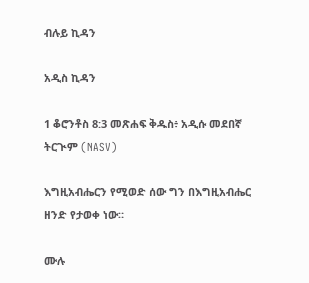ብሉይ ኪዳን

አዲስ ኪዳን

1 ቆሮንቶስ 8:3 መጽሐፍ ቅዱስ፥ አዲሱ መደበኛ ትርጒም (NASV)

እግዚአብሔርን የሚወድ ሰው ግን በእግዚአብሔር ዘንድ የታወቀ ነው።

ሙሉ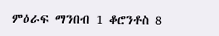ምዕራፍ ማንበብ 1 ቆሮንቶስ 8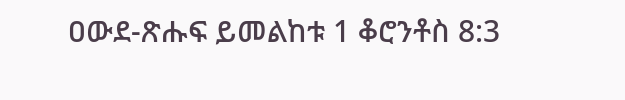ዐውደ-ጽሑፍ ይመልከቱ 1 ቆሮንቶስ 8:3